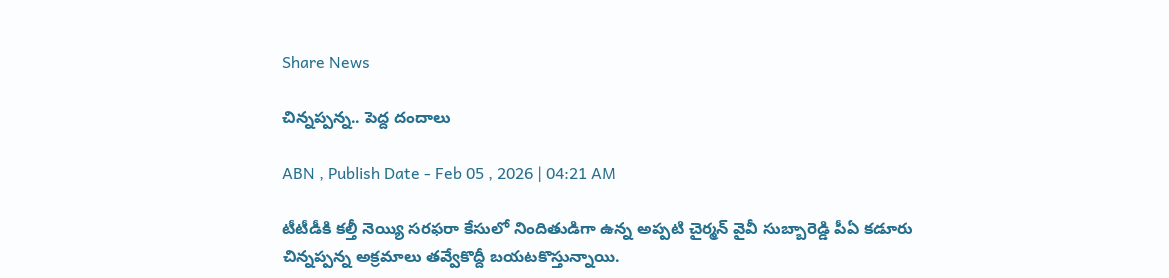Share News

చిన్నప్పన్న.. పెద్ద దందాలు

ABN , Publish Date - Feb 05 , 2026 | 04:21 AM

టీటీడీకి కల్తీ నెయ్యి సరఫరా కేసులో నిందితుడిగా ఉన్న అప్పటి చైర్మన్‌ వైవీ సుబ్బారెడ్డి పీఏ కడూరు చిన్నప్పన్న అక్రమాలు తవ్వేకొద్దీ బయటకొస్తున్నాయి.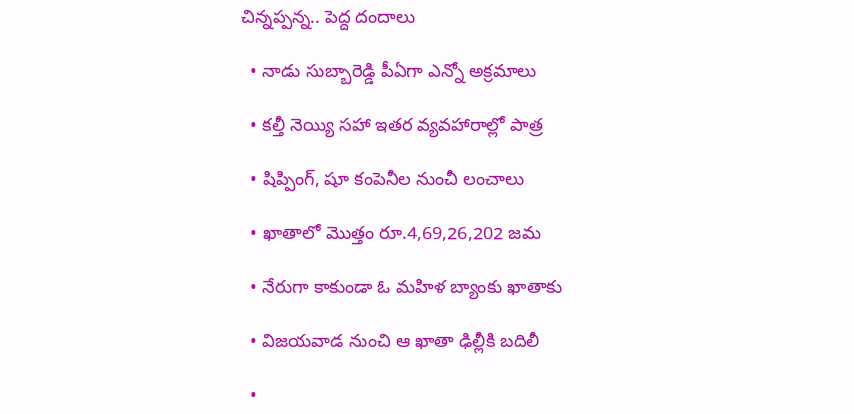చిన్నప్పన్న.. పెద్ద దందాలు

  • నాడు సుబ్బారెడ్డి పీఏగా ఎన్నో అక్రమాలు

  • కల్తీ నెయ్యి సహా ఇతర వ్యవహారాల్లో పాత్ర

  • షిప్పింగ్‌, షూ కంపెనీల నుంచీ లంచాలు

  • ఖాతాలో మొత్తం రూ.4,69,26,202 జమ

  • నేరుగా కాకుండా ఓ మహిళ బ్యాంకు ఖాతాకు

  • విజయవాడ నుంచి ఆ ఖాతా ఢిల్లీకి బదిలీ

  •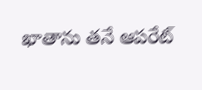ఖాతాను తనే ఆపరేట్‌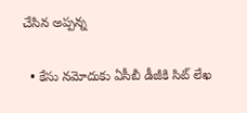చేసిన అప్పన్న

  • కేసు నమోదుకు ఏసీబీ డీజీకి సిట్‌ లేఖ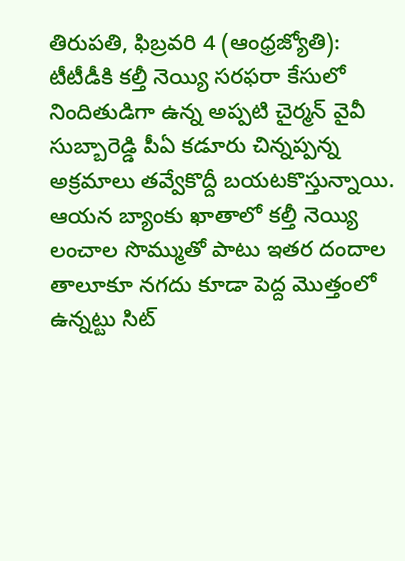తిరుపతి, ఫిబ్రవరి 4 (ఆంధ్రజ్యోతి): టీటీడీకి కల్తీ నెయ్యి సరఫరా కేసులో నిందితుడిగా ఉన్న అప్పటి చైర్మన్‌ వైవీ సుబ్బారెడ్డి పీఏ కడూరు చిన్నప్పన్న అక్రమాలు తవ్వేకొద్దీ బయటకొస్తున్నాయి. ఆయన బ్యాంకు ఖాతాలో కల్తీ నెయ్యి లంచాల సొమ్ముతో పాటు ఇతర దందాల తాలూకూ నగదు కూడా పెద్ద మొత్తంలో ఉన్నట్టు సిట్‌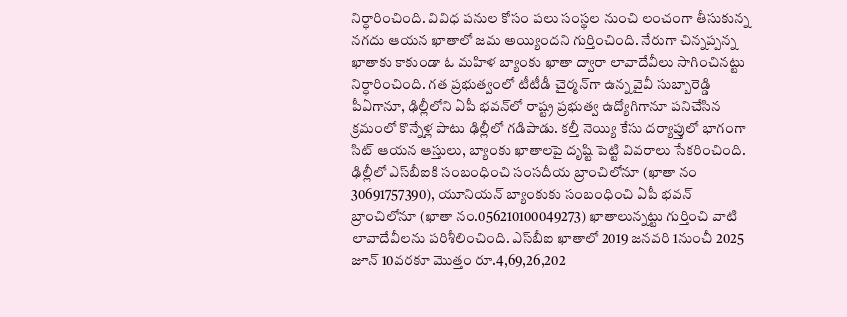నిర్ధారించింది. వివిధ పనుల కోసం పలు సంస్థల నుంచి లంచంగా తీసుకున్న నగదు ఆయన ఖాతాలో జమ అయ్యిందని గుర్తించింది. నేరుగా చిన్నప్పన్న ఖాతాకు కాకుండా ఓ మహిళ బ్యాంకు ఖాతా ద్వారా లావాదేవీలు సాగించినట్టు నిర్ధారించింది. గత ప్రభుత్వంలో టీటీడీ చైర్మన్‌గా ఉన్న వైవీ సుబ్బారెడ్డి పీఏగానూ, ఢిల్లీలోని ఏపీ భవన్‌లో రాష్ట్ర ప్రభుత్వ ఉద్యోగిగానూ పనిచేసిన క్రమంలో కొన్నేళ్ల పాటు ఢిల్లీలో గడిపాడు. కల్తీ నెయ్యి కేసు దర్యాప్తులో భాగంగా సిట్‌ ఆయన ఆస్తులు, బ్యాంకు ఖాతాలపై దృష్టి పెట్టి వివరాలు సేకరించింది. ఢిల్లీలో ఎస్‌బీఐకి సంబంధించి సంసదీయ బ్రాంచిలోనూ (ఖాతా నం 30691757390), యూనియన్‌ బ్యాంకుకు సంబంధించి ఏపీ భవన్‌ బ్రాంచిలోనూ (ఖాతా నం.056210100049273) ఖాతాలున్నట్టు గుర్తించి వాటి లావాదేవీలను పరిశీలించింది. ఎస్‌బీఐ ఖాతాలో 2019 జనవరి 1నుంచీ 2025 జూన్‌ 10వరకూ మొత్తం రూ.4,69,26,202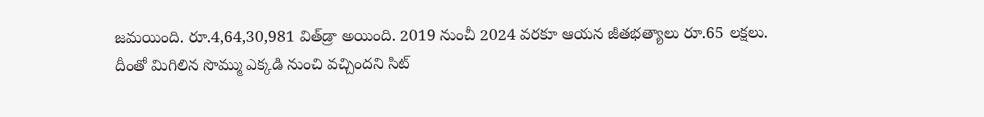జమయింది. రూ.4,64,30,981 విత్‌డ్రా అయింది. 2019 నుంచీ 2024 వరకూ ఆయన జీతభత్యాలు రూ.65 లక్షలు. దీంతో మిగిలిన సొమ్ము ఎక్కడి నుంచి వచ్చిందని సిట్‌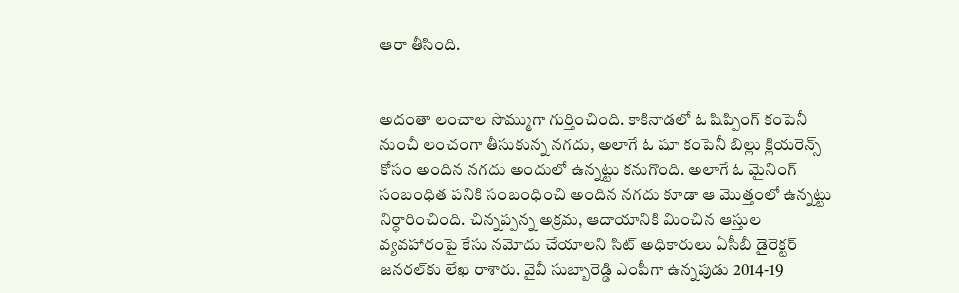ఆరా తీసింది.


అదంతా లంచాల సొమ్ముగా గుర్తించింది. కాకినాడలో ఓ షిప్పింగ్‌ కంపెనీ నుంచీ లంచంగా తీసుకున్న నగదు, అలాగే ఓ షూ కంపెనీ బిల్లు క్లియరెన్స్‌ కోసం అందిన నగదు అందులో ఉన్నట్టు కనుగొంది. అలాగే ఓ మైనింగ్‌ సంబంధిత పనికి సంబంధించి అందిన నగదు కూడా ఆ మొత్తంలో ఉన్నట్టు నిర్ధారించింది. చిన్నప్పన్న అక్రమ, ఆదాయానికి మించిన ఆస్తుల వ్యవహారంపై కేసు నమోదు చేయాలని సిట్‌ అధికారులు ఏసీబీ డైరెక్టర్‌ జనరల్‌కు లేఖ రాశారు. వైవీ సుబ్బారెడ్డి ఎంపీగా ఉన్నపుడు 2014-19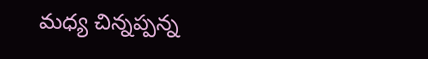మధ్య చిన్నప్పన్న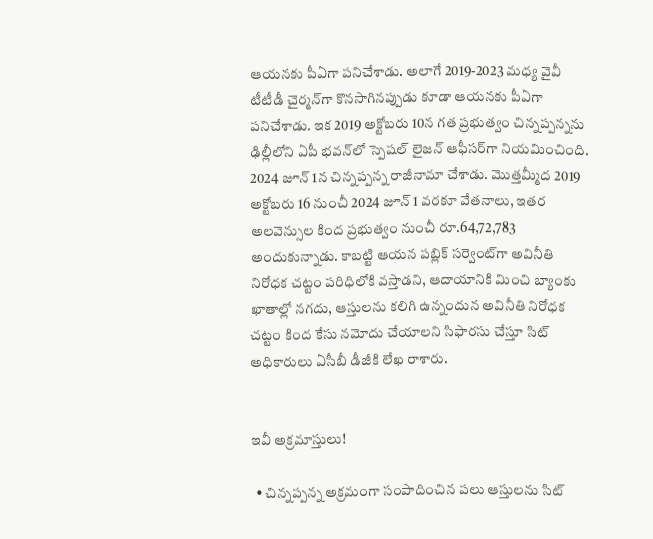ఆయనకు పీఏగా పనిచేశాడు. అలాగే 2019-2023 మధ్య వైవీ టీటీడీ చైర్మన్‌గా కొనసాగినప్పుడు కూడా ఆయనకు పీఏగా పనిచేశాడు. ఇక 2019 అక్టోబరు 10న గత ప్రభుత్వం చిన్నప్పన్నను ఢిల్లీలోని ఏపీ భవన్‌లో స్పెషల్‌ లైజన్‌ ఆఫీసర్‌గా నియమించింది. 2024 జూన్‌ 1న చిన్నప్పన్న రాజీనామా చేశాడు. మొత్తమ్మీద 2019 అక్టోబరు 16 నుంచీ 2024 జూన్‌ 1 వరకూ వేతనాలు, ఇతర అలవెన్సుల కింద ప్రభుత్వం నుంచీ రూ.64,72,783 అందుకున్నాడు. కాబట్టి ఆయన పబ్లిక్‌ సర్వెంట్‌గా అవినీతి నిరోధక చట్టం పరిధిలోకి వస్తాడని, ఆదాయానికి మించి బ్యాంకు ఖాతాల్లో నగదు, ఆస్తులను కలిగి ఉన్నందున అవినీతి నిరోధక చట్టం కింద కేసు నమోదు చేయాలని సిఫారసు చేస్తూ సిట్‌ అధికారులు ఏసీబీ డీజీకి లేఖ రాశారు.


ఇవీ అక్రమాస్తులు!

  • చిన్నప్పన్న అక్రమంగా సంపాదించిన పలు ఆస్తులను సిట్‌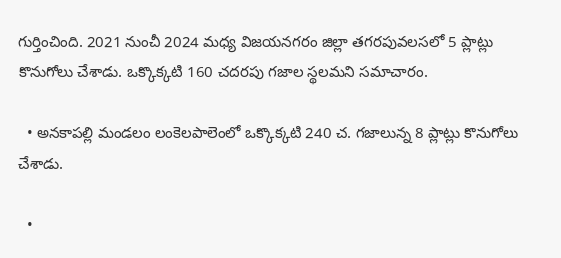గుర్తించింది. 2021 నుంచీ 2024 మధ్య విజయనగరం జిల్లా తగరపువలసలో 5 ప్లాట్లు కొనుగోలు చేశాడు. ఒక్కొక్కటి 160 చదరపు గజాల స్థలమని సమాచారం.

  • అనకాపల్లి మండలం లంకెలపాలెంలో ఒక్కొక్కటి 240 చ. గజాలున్న 8 ప్లాట్లు కొనుగోలు చేశాడు.

  •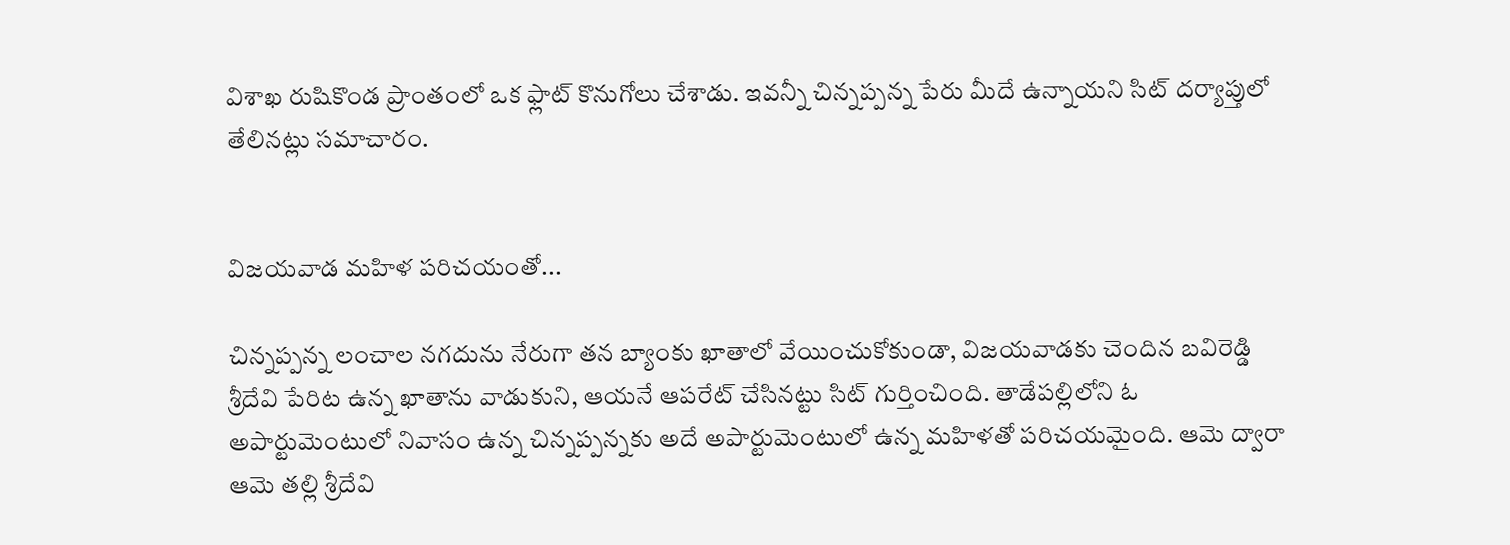విశాఖ రుషికొండ ప్రాంతంలో ఒక ఫ్లాట్‌ కొనుగోలు చేశాడు. ఇవన్నీ చిన్నప్పన్న పేరు మీదే ఉన్నాయని సిట్‌ దర్యాప్తులో తేలినట్లు సమాచారం.


విజయవాడ మహిళ పరిచయంతో...

చిన్నప్పన్న లంచాల నగదును నేరుగా తన బ్యాంకు ఖాతాలో వేయించుకోకుండా, విజయవాడకు చెందిన బవిరెడ్డి శ్రీదేవి పేరిట ఉన్న ఖాతాను వాడుకుని, ఆయనే ఆపరేట్‌ చేసినట్టు సిట్‌ గుర్తించింది. తాడేపల్లిలోని ఓ అపార్టుమెంటులో నివాసం ఉన్న చిన్నప్పన్నకు అదే అపార్టుమెంటులో ఉన్న మహిళతో పరిచయమైంది. ఆమె ద్వారా ఆమె తల్లి శ్రీదేవి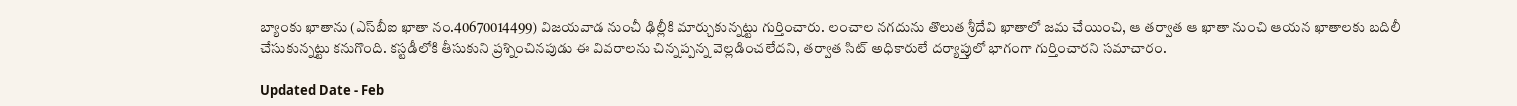బ్యాంకు ఖాతాను (ఎస్‌బీఐ ఖాతా నం.40670014499) విజయవాడ నుంచీ ఢిల్లీకి మార్చుకున్నట్టు గుర్తించారు. లంచాల నగదును తొలుత శ్రీదేవి ఖాతాలో జమ చేయించి, ఆ తర్వాత ఆ ఖాతా నుంచి ఆయన ఖాతాలకు బదిలీ చేసుకున్నట్టు కనుగొంది. కస్టడీలోకి తీసుకుని ప్రశ్నించినపుడు ఈ వివరాలను చిన్నప్పన్న వెల్లడించలేదని, తర్వాత సిట్‌ అధికారులే దర్యాప్తులో భాగంగా గుర్తించారని సమాచారం.

Updated Date - Feb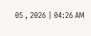05 , 2026 | 04:26 AM